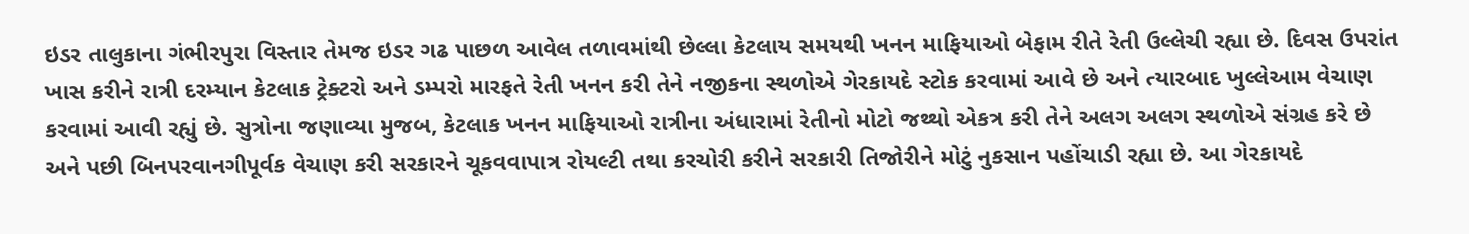ઇડર તાલુકાના ગંભીરપુરા વિસ્તાર તેમજ ઇડર ગઢ પાછળ આવેલ તળાવમાંથી છેલ્લા કેટલાય સમયથી ખનન માફિયાઓ બેફામ રીતે રેતી ઉલ્લેચી રહ્યા છે. દિવસ ઉપરાંત ખાસ કરીને રાત્રી દરમ્યાન કેટલાક ટ્રેક્ટરો અને ડમ્પરો મારફતે રેતી ખનન કરી તેને નજીકના સ્થળોએ ગેરકાયદે સ્ટોક કરવામાં આવે છે અને ત્યારબાદ ખુલ્લેઆમ વેચાણ કરવામાં આવી રહ્યું છે. સુત્રોના જણાવ્યા મુજબ, કેટલાક ખનન માફિયાઓ રાત્રીના અંધારામાં રેતીનો મોટો જથ્થો એકત્ર કરી તેને અલગ અલગ સ્થળોએ સંગ્રહ કરે છે અને પછી બિનપરવાનગીપૂર્વક વેચાણ કરી સરકારને ચૂકવવાપાત્ર રોયલ્ટી તથા કરચોરી કરીને સરકારી તિજોરીને મોટું નુકસાન પહોંચાડી રહ્યા છે. આ ગેરકાયદે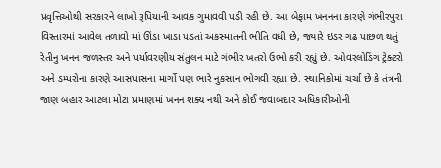પ્રવૃત્તિઓથી સરકારને લાખો રૂપિયાની આવક ગુમાવવી પડી રહી છે. આ બેફામ ખનનના કારણે ગંભીરપુરા વિસ્તારમાં આવેલ તળાવો માં ઊંડા ખાડા પડતાં અકસ્માતની ભીતિ વધી છે, જ્યારે ઇડર ગઢ પાછળ થતું રેતીનુ ખનન જળસ્તર અને પર્યાવરણીય સંતુલન માટે ગંભીર ખતરો ઉભો કરી રહ્યું છે. ઓવરલોડિંગ ટ્રેક્ટરો અને ડમ્પરોના કારણે આસપાસના માર્ગો પણ ભારે નુકસાન ભોગવી રહ્યા છે. સ્થાનિકોમાં ચર્ચા છે કે તંત્રની જાણ બહાર આટલા મોટા પ્રમાણમાં ખનન શક્ય નથી અને કોઈ જવાબદાર અધિકારીઓની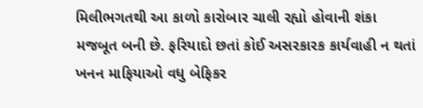મિલીભગતથી આ કાળો કારોબાર ચાલી રહ્યો હોવાની શંકા મજબૂત બની છે. ફરિયાદો છતાં કોઈ અસરકારક કાર્યવાહી ન થતાં ખનન માફિયાઓ વધુ બેફિકર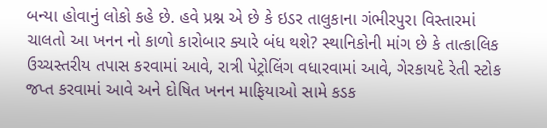બન્યા હોવાનું લોકો કહે છે. હવે પ્રશ્ન એ છે કે ઇડર તાલુકાના ગંભીરપુરા વિસ્તારમાં ચાલતો આ ખનન નો કાળો કારોબાર ક્યારે બંધ થશે? સ્થાનિકોની માંગ છે કે તાત્કાલિક ઉચ્ચસ્તરીય તપાસ કરવામાં આવે, રાત્રી પેટ્રોલિંગ વધારવામાં આવે, ગેરકાયદે રેતી સ્ટોક જપ્ત કરવામાં આવે અને દોષિત ખનન માફિયાઓ સામે કડક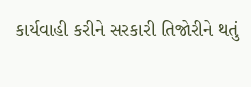કાર્યવાહી કરીને સરકારી તિજોરીને થતું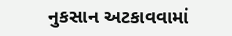નુકસાન અટકાવવામાં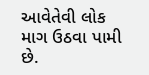આવેતેવી લોક માગ ઉઠવા પામી છે.